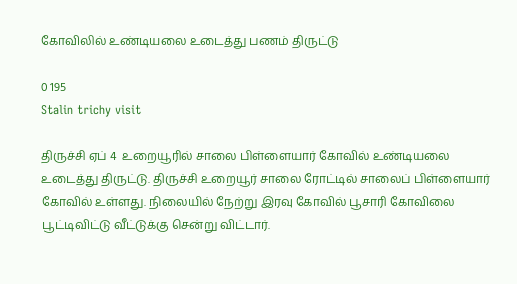கோவிலில் உண்டியலை உடைத்து பணம் திருட்டு

0 195
Stalin trichy visit

திருச்சி ஏப் 4  உறையூரில் சாலை பிள்ளையார் கோவில் உண்டியலை உடைத்து திருட்டு. திருச்சி உறையூர் சாலை ரோட்டில் சாலைப் பிள்ளையார் கோவில் உள்ளது. நிலையில் நேற்று இரவு கோவில் பூசாரி கோவிலை பூட்டிவிட்டு வீட்டுக்கு சென்று விட்டார்.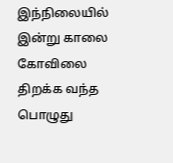இந்நிலையில் இன்று காலை கோவிலை திறக்க வந்த பொழுது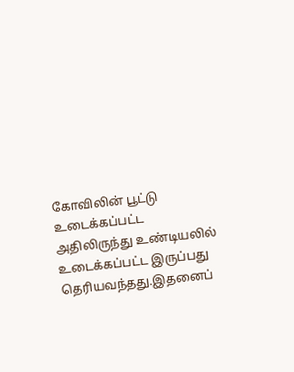கோவிலின் பூட்டு உடைக்கப்பட்ட அதிலிருந்து உண்டியலில் உடைக்கப்பட்ட இருப்பது தெரியவந்தது.இதனைப்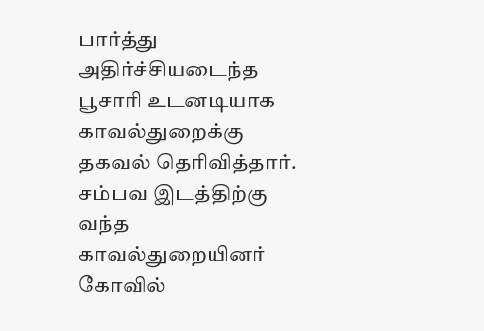பார்த்து அதிர்ச்சியடைந்த பூசாரி உடனடியாக  காவல்துறைக்கு தகவல் தெரிவித்தார். சம்பவ இடத்திற்கு வந்த காவல்துறையினர்  கோவில்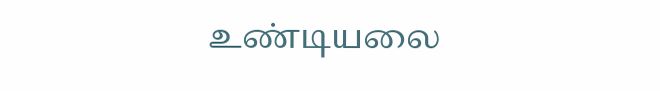உண்டியலை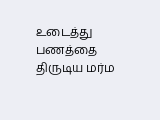உடைத்து பணத்தை திருடிய மர்ம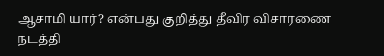ஆசாமி யார்? என்பது குறித்து தீவிர விசாரணை நடத்தி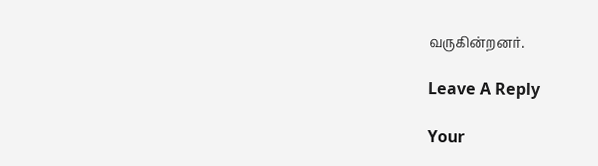வருகின்றனர்.

Leave A Reply

Your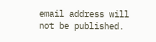email address will not be published.